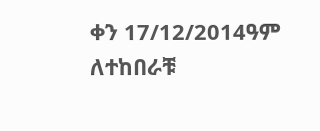ቀን 17/12/2014ዓም ለተከበራቹ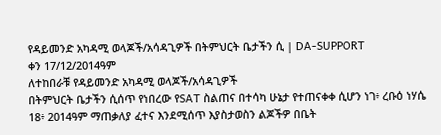የዳይመንድ አካዳሚ ወላጆች/አሳዳጊዎች በትምህርት ቤታችን ሲ | DA-SUPPORT
ቀን 17/12/2014ዓም
ለተከበራቹ የዳይመንድ አካዳሚ ወላጆች/አሳዳጊዎች
በትምህርት ቤታችን ሲሰጥ የነበረው የSAT ስልጠና በተሳካ ሁኔታ የተጠናቀቀ ሲሆን ነገ፥ ረቡዕ ነሃሴ 18፥ 2014ዓም ማጠቃለያ ፈተና እንደሚሰጥ እያስታወስን ልጆችዎ በቤት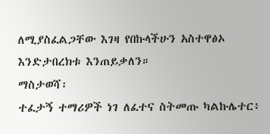ለሚያስፈልጋቸው እገዛ የበኩላችሁን አስተዋፅኦ እንድታበረክቱ እንጠይቃለን።
ማስታወሻ፡
ተፈታኝ ተማሪዎች ነገ ለፈተና ስትመጡ ካልኩሌተር፥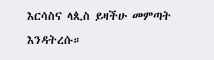እርሳስና ላጲስ ይዛችሁ መምጣት እንዳትረሱ።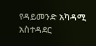የዳይመንድ አካዳሚ አስተዳደር